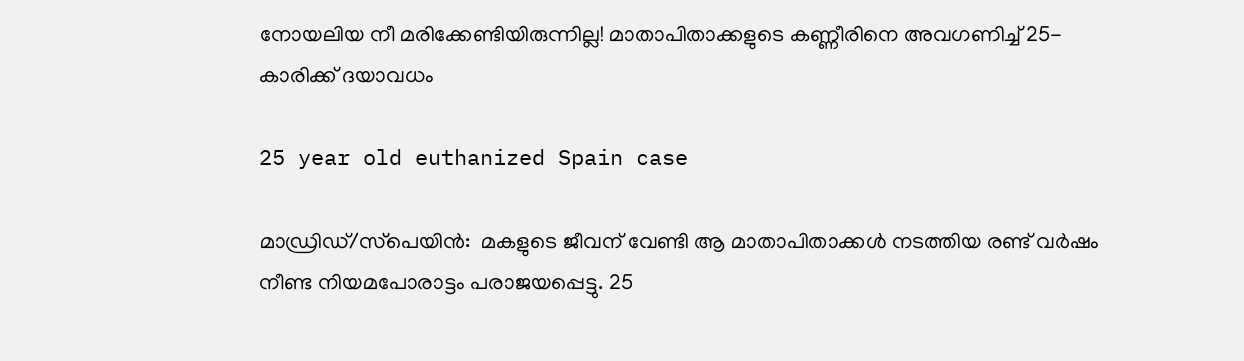നോയലിയ നീ മരിക്കേണ്ടിയിരുന്നില്ല! മാതാപിതാക്കളുടെ കണ്ണീരിനെ അവഗണിച്ച് 25-കാരിക്ക് ദയാവധം

25 year old euthanized Spain case

മാഡ്രിഡ്/സ്‌പെയിന്‍:  മകളുടെ ജീവന് വേണ്ടി ആ മാതാപിതാക്കള്‍ നടത്തിയ രണ്ട് വര്‍ഷം നീണ്ട നിയമപോരാട്ടം പരാജയപ്പെട്ടു. 25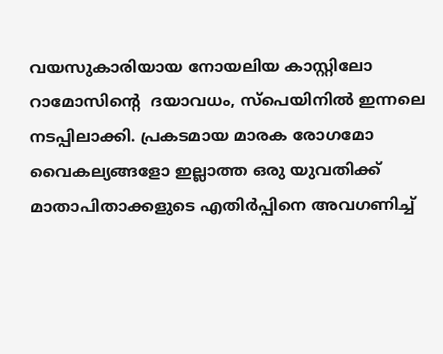വയസുകാരിയായ നോയലിയ കാസ്റ്റിലോ റാമോസിന്റെ  ദയാവധം, സ്‌പെയിനില്‍ ഇന്നലെ നടപ്പിലാക്കി. പ്രകടമായ മാരക രോഗമോ വൈകല്യങ്ങളോ ഇല്ലാത്ത ഒരു യുവതിക്ക് മാതാപിതാക്കളുടെ എതിര്‍പ്പിനെ അവഗണിച്ച്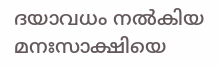ദയാവധം നല്‍കിയ മനഃസാക്ഷിയെ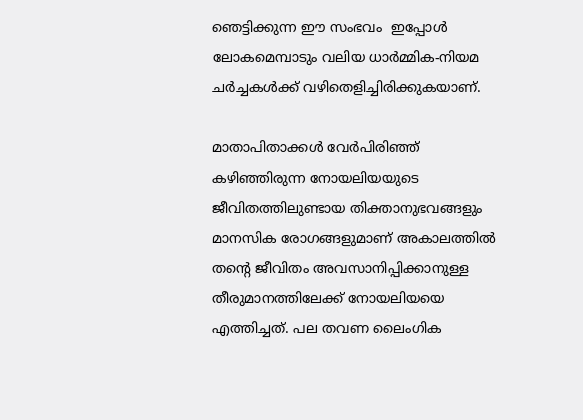ഞെട്ടിക്കുന്ന ഈ സംഭവം  ഇപ്പോള്‍ ലോകമെമ്പാടും വലിയ ധാര്‍മ്മിക-നിയമ ചര്‍ച്ചകള്‍ക്ക് വഴിതെളിച്ചിരിക്കുകയാണ്.

മാതാപിതാക്കള്‍ വേര്‍പിരിഞ്ഞ് കഴിഞ്ഞിരുന്ന നോയലിയയുടെ ജീവിതത്തിലുണ്ടായ തിക്താനുഭവങ്ങളും മാനസിക രോഗങ്ങളുമാണ് അകാലത്തില്‍ തന്റെ ജീവിതം അവസാനിപ്പിക്കാനുള്ള തീരുമാനത്തിലേക്ക് നോയലിയയെ എത്തിച്ചത്. പല തവണ ലൈംഗിക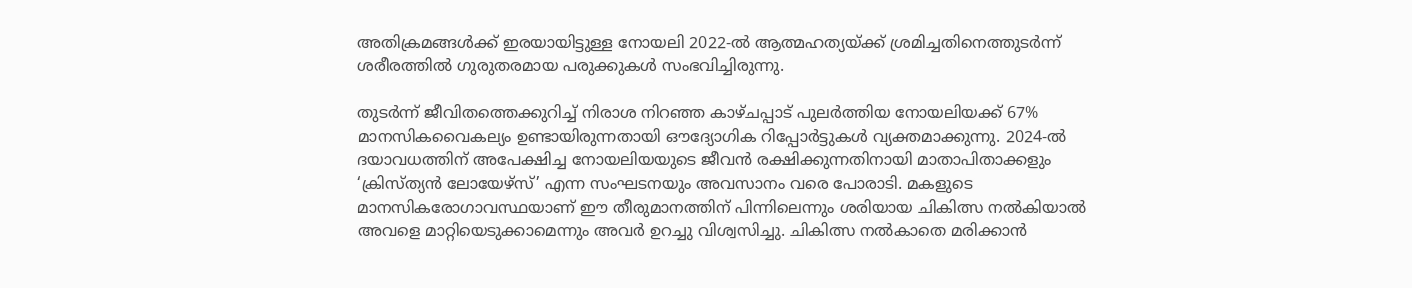അതിക്രമങ്ങള്‍ക്ക് ഇരയായിട്ടുള്ള നോയലി 2022-ല്‍ ആത്മഹത്യയ്ക്ക് ശ്രമിച്ചതിനെത്തുടര്‍ന്ന് ശരീരത്തില്‍ ഗുരുതരമായ പരുക്കുകള്‍ സംഭവിച്ചിരുന്നു.

തുടര്‍ന്ന് ജീവിതത്തെക്കുറിച്ച് നിരാശ നിറഞ്ഞ കാഴ്ചപ്പാട് പുലര്‍ത്തിയ നോയലിയക്ക് 67% മാനസികവൈകല്യം ഉണ്ടായിരുന്നതായി ഔദ്യോഗിക റിപ്പോര്‍ട്ടുകള്‍ വ്യക്തമാക്കുന്നു. 2024-ല്‍ ദയാവധത്തിന് അപേക്ഷിച്ച നോയലിയയുടെ ജീവന്‍ രക്ഷിക്കുന്നതിനായി മാതാപിതാക്കളും ‘ക്രിസ്ത്യന്‍ ലോയേഴ്സ്’ എന്ന സംഘടനയും അവസാനം വരെ പോരാടി. മകളുടെ മാനസികരോഗാവസ്ഥയാണ് ഈ തീരുമാനത്തിന് പിന്നിലെന്നും ശരിയായ ചികിത്സ നല്‍കിയാല്‍ അവളെ മാറ്റിയെടുക്കാമെന്നും അവര്‍ ഉറച്ചു വിശ്വസിച്ചു. ചികിത്സ നല്‍കാതെ മരിക്കാന്‍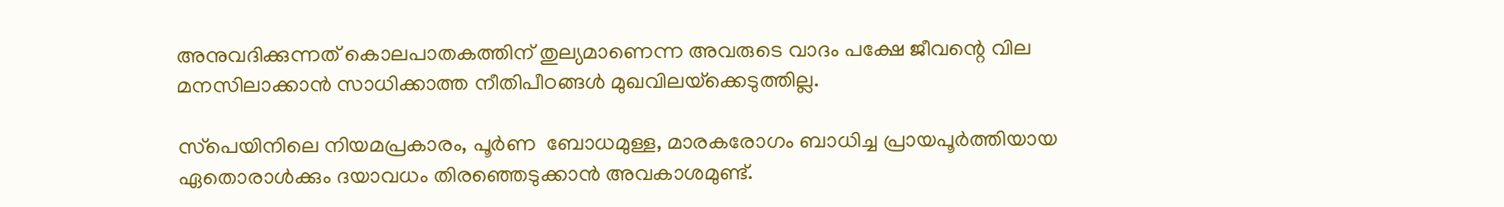അനുവദിക്കുന്നത് കൊലപാതകത്തിന് തുല്യമാണെന്ന അവരുടെ വാദം പക്ഷേ ജീവന്റെ വില മനസിലാക്കാന്‍ സാധിക്കാത്ത നീതിപീഠങ്ങള്‍ മുഖവിലയ്‌ക്കെടുത്തില്ല.

സ്‌പെയിനിലെ നിയമപ്രകാരം, പൂര്‍ണ  ബോധമുള്ള, മാരകരോഗം ബാധിച്ച പ്രായപൂര്‍ത്തിയായ ഏതൊരാള്‍ക്കും ദയാവധം തിരഞ്ഞെടുക്കാന്‍ അവകാശമുണ്ട്.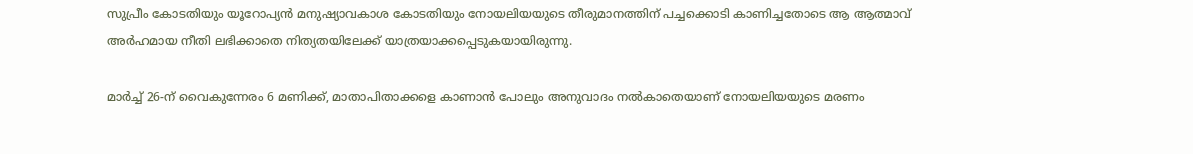സുപ്രീം കോടതിയും യൂറോപ്യന്‍ മനുഷ്യാവകാശ കോടതിയും നോയലിയയുടെ തീരുമാനത്തിന് പച്ചക്കൊടി കാണിച്ചതോടെ ആ ആത്മാവ് അര്‍ഹമായ നീതി ലഭിക്കാതെ നിത്യതയിലേക്ക് യാത്രയാക്കപ്പെടുകയായിരുന്നു.

മാര്‍ച്ച് 26-ന് വൈകുന്നേരം 6 മണിക്ക്, മാതാപിതാക്കളെ കാണാന്‍ പോലും അനുവാദം നല്‍കാതെയാണ് നോയലിയയുടെ മരണം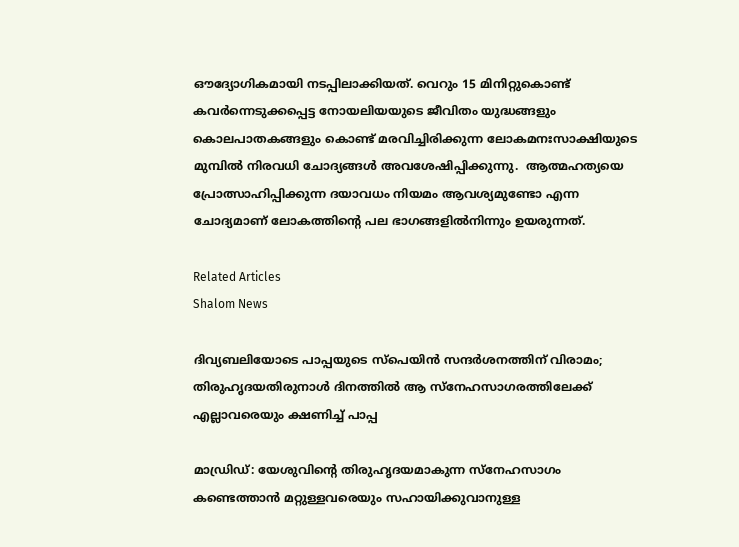ഔദ്യോഗികമായി നടപ്പിലാക്കിയത്. വെറും 15 മിനിറ്റുകൊണ്ട് കവര്‍ന്നെടുക്കപ്പെട്ട നോയലിയയുടെ ജീവിതം യുദ്ധങ്ങളും കൊലപാതകങ്ങളും കൊണ്ട് മരവിച്ചിരിക്കുന്ന ലോകമനഃസാക്ഷിയുടെ മുമ്പില്‍ നിരവധി ചോദ്യങ്ങള്‍ അവശേഷിപ്പിക്കുന്നു.  ആത്മഹത്യയെ പ്രോത്സാഹിപ്പിക്കുന്ന ദയാവധം നിയമം ആവശ്യമുണ്ടോ എന്ന ചോദ്യമാണ് ലോകത്തിന്റെ പല ഭാഗങ്ങളില്‍നിന്നും ഉയരുന്നത്.

Related Articles
Shalom News

ദിവ്യബലിയോടെ പാപ്പയുടെ സ്‌പെയിന്‍ സന്ദര്‍ശനത്തിന് വിരാമം; തിരുഹൃദയതിരുനാള്‍ ദിനത്തില്‍ ആ സ്‌നേഹസാഗരത്തിലേക്ക് എല്ലാവരെയും ക്ഷണിച്ച് പാപ്പ

മാഡ്രിഡ്: യേശുവിന്റെ തിരുഹൃദയമാകുന്ന സ്‌നേഹസാഗം കണ്ടെത്താന്‍ മറ്റുള്ളവരെയും സഹായിക്കുവാനുള്ള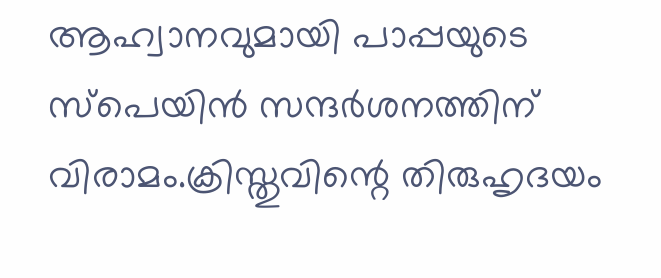ആഹ്വാനവുമായി പാപ്പയുടെ സ്‌പെയിന്‍ സന്ദര്‍ശനത്തിന് വിരാമം.ക്രിസ്തുവിന്റെ തിരുഹൃദയം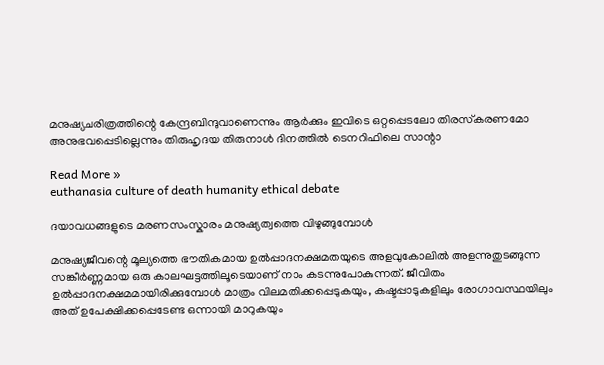മനുഷ്യചരിത്രത്തിന്റെ കേന്ദ്രബിന്ദുവാണെന്നും ആര്‍ക്കും ഇവിടെ ഒറ്റപ്പെടലോ തിരസ്‌കരണമോ അനുഭവപ്പെടില്ലെന്നും തിരുഹൃദയ തിരുനാള്‍ ദിനത്തില്‍ ടെനറിഫിലെ സാന്റാ

Read More »
euthanasia culture of death humanity ethical debate

ദയാവധങ്ങളുടെ മരണസംസ്കാരം മനുഷ്യത്വത്തെ വിഴുങ്ങുമ്പോൾ

മനുഷ്യജീവന്റെ മൂല്യത്തെ ഭൗതികമായ ഉൽപ്പാദനക്ഷമതയുടെ അളവുകോലിൽ അളന്നുതുടങ്ങുന്ന സങ്കീർണ്ണമായ ഒരു കാലഘട്ടത്തിലൂടെയാണ് നാം കടന്നുപോകുന്നത്. ജീവിതം ഉൽപ്പാദനക്ഷമമായിരിക്കുമ്പോൾ മാത്രം വിലമതിക്കപ്പെടുകയും, കഷ്ടപ്പാടുകളിലും രോഗാവസ്ഥയിലും അത് ഉപേക്ഷിക്കപ്പെടേണ്ട ഒന്നായി മാറുകയും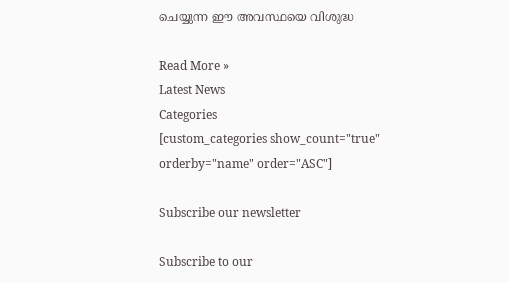ചെയ്യുന്ന ഈ അവസ്ഥയെ വിശുദ്ധ

Read More »
Latest News
Categories
[custom_categories show_count="true" orderby="name" order="ASC"]

Subscribe our newsletter

Subscribe to our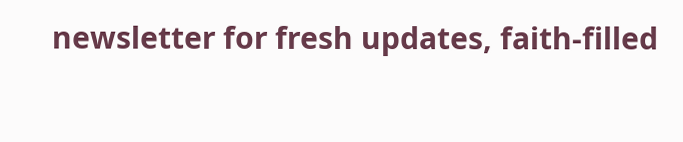newsletter for fresh updates, faith-filled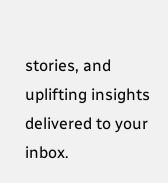stories, and uplifting insights delivered to your inbox.